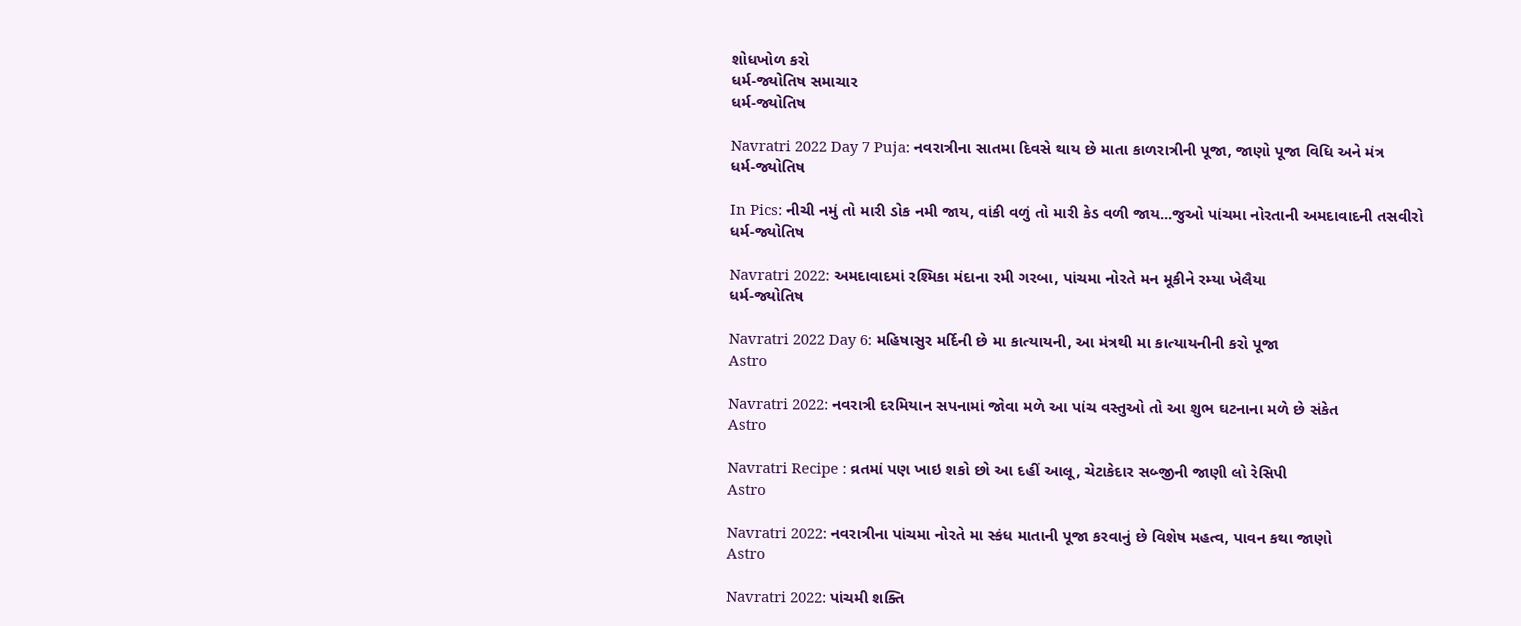શોધખોળ કરો
ધર્મ-જ્યોતિષ સમાચાર
ધર્મ-જ્યોતિષ

Navratri 2022 Day 7 Puja: નવરાત્રીના સાતમા દિવસે થાય છે માતા કાળરાત્રીની પૂજા, જાણો પૂજા વિધિ અને મંત્ર
ધર્મ-જ્યોતિષ

In Pics: નીચી નમું તો મારી ડોક નમી જાય, વાંકી વળું તો મારી કેડ વળી જાય...જુઓ પાંચમા નોરતાની અમદાવાદની તસવીરો
ધર્મ-જ્યોતિષ

Navratri 2022: અમદાવાદમાં રશ્મિકા મંદાના રમી ગરબા, પાંચમા નોરતે મન મૂકીને રમ્યા ખેલૈયા
ધર્મ-જ્યોતિષ

Navratri 2022 Day 6: મહિષાસુર મર્દિની છે મા કાત્યાયની, આ મંત્રથી મા કાત્યાયનીની કરો પૂજા
Astro

Navratri 2022: નવરાત્રી દરમિયાન સપનામાં જોવા મળે આ પાંચ વસ્તુઓ તો આ શુભ ઘટનાના મળે છે સંકેત
Astro

Navratri Recipe : વ્રતમાં પણ ખાઇ શકો છો આ દહીં આલૂ, ચેટાકેદાર સબ્જીની જાણી લો રેસિપી
Astro

Navratri 2022: નવરાત્રીના પાંચમા નોરતે મા સ્કંધ માતાની પૂજા કરવાનું છે વિશેષ મહત્વ, પાવન કથા જાણો
Astro

Navratri 2022: પાંચમી શક્તિ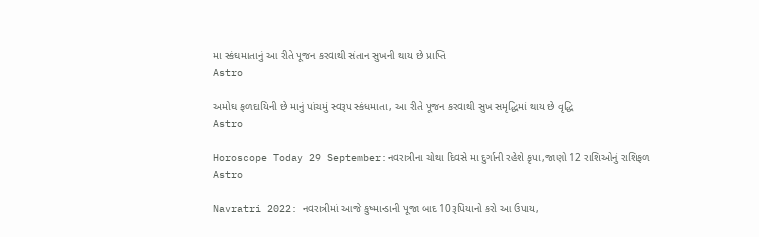મા સ્કંઘમાતાનું આ રીતે પૂજન કરવાથી સંતાન સુખની થાય છે પ્રાપ્તિ
Astro

અમોઘ ફળદાયિની છે માનું પાંચમું સ્વરૂપ સ્કંધમાતા, આ રીતે પૂજન કરવાથી સુખ સમૃદ્ધિમાં થાય છે વૃદ્ધિ
Astro

Horoscope Today 29 September:નવરાત્રીના ચોથા દિવસે મા દુર્ગાની રહેશે કૃપા,જાણો 12 રાશિઓનું રાશિફળ
Astro

Navratri 2022: નવરાત્રીમાં આજે કુષ્માન્ડાની પૂજા બાદ 10રૂપિયાનો કરો આ ઉપાય,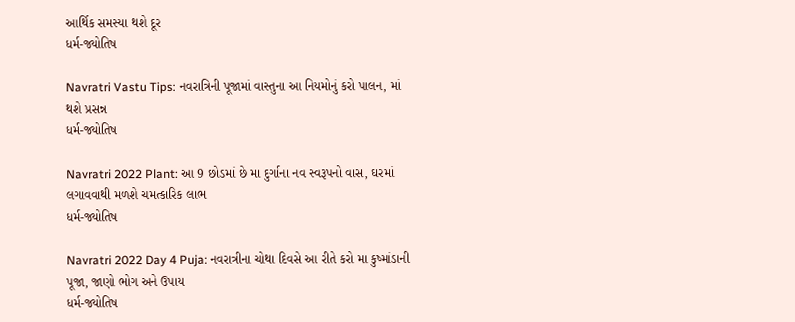આર્થિક સમસ્યા થશે દૂર
ધર્મ-જ્યોતિષ

Navratri Vastu Tips: નવરાત્રિની પૂજામાં વાસ્તુના આ નિયમોનું કરો પાલન, માં થશે પ્રસન્ન
ધર્મ-જ્યોતિષ

Navratri 2022 Plant: આ 9 છોડમાં છે મા દુર્ગાના નવ સ્વરૂપનો વાસ, ઘરમાં લગાવવાથી મળશે ચમત્કારિક લાભ
ધર્મ-જ્યોતિષ

Navratri 2022 Day 4 Puja: નવરાત્રીના ચોથા દિવસે આ રીતે કરો મા કુષ્માંડાની પૂજા, જાણો ભોગ અને ઉપાય
ધર્મ-જ્યોતિષ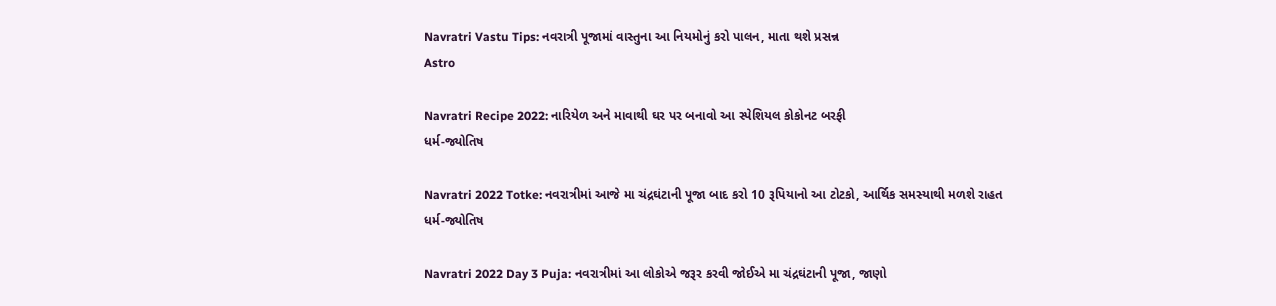Navratri Vastu Tips: નવરાત્રી પૂજામાં વાસ્તુના આ નિયમોનું કરો પાલન, માતા થશે પ્રસન્ન
Astro

Navratri Recipe 2022: નારિયેળ અને માવાથી ઘર પર બનાવો આ સ્પેશિયલ કોકોનટ બરફી
ધર્મ-જ્યોતિષ

Navratri 2022 Totke: નવરાત્રીમાં આજે મા ચંદ્રઘંટાની પૂજા બાદ કરો 10 રૂપિયાનો આ ટોટકો, આર્થિક સમસ્યાથી મળશે રાહત
ધર્મ-જ્યોતિષ

Navratri 2022 Day 3 Puja: નવરાત્રીમાં આ લોકોએ જરૂર કરવી જોઈએ મા ચંદ્રઘંટાની પૂજા, જાણો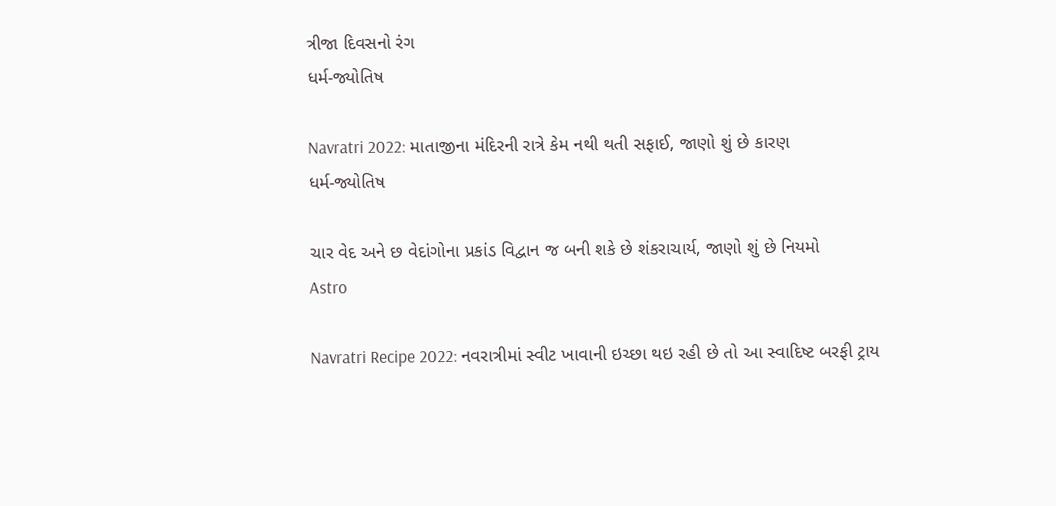ત્રીજા દિવસનો રંગ
ધર્મ-જ્યોતિષ

Navratri 2022: માતાજીના મંદિરની રાત્રે કેમ નથી થતી સફાઈ, જાણો શું છે કારણ
ધર્મ-જ્યોતિષ

ચાર વેદ અને છ વેદાંગોના પ્રકાંડ વિદ્વાન જ બની શકે છે શંકરાચાર્ય, જાણો શું છે નિયમો
Astro

Navratri Recipe 2022: નવરાત્રીમાં સ્વીટ ખાવાની ઇચ્છા થઇ રહી છે તો આ સ્વાદિષ્ટ બરફી ટ્રાય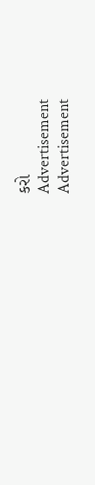કરો
Advertisement
Advertisement